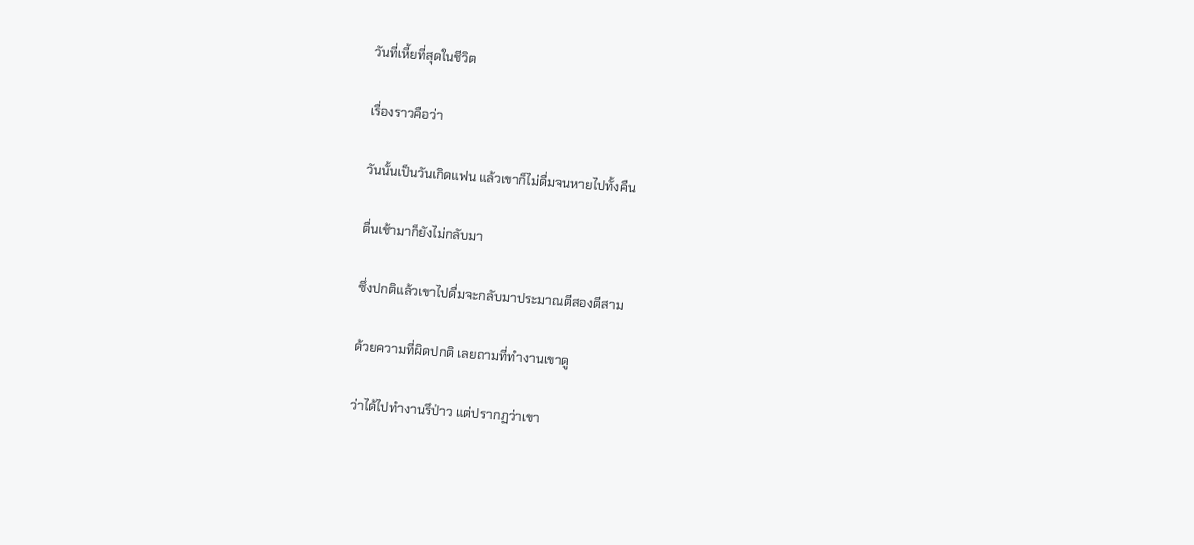วันที่เหี้ยที่สุดในชีวิต

เรื่องราวคือว่า

วันนั้นเป็นวันเกิดแฟน แล้วเขาก็ไม่ดื่มจนหายไปทั้งคืน

ตื่นเช้ามาก็ยังไม่กลับมา

ซึ่งปกติแล้วเขาไปดื่มจะกลับมาประมาณตีสองตีสาม

ด้วยความที่ผิดปกติ เลยถามที่ทำงานเขาดู

ว่าได้ไปทำงานรึป่าว แต่ปรากฏว่าเขา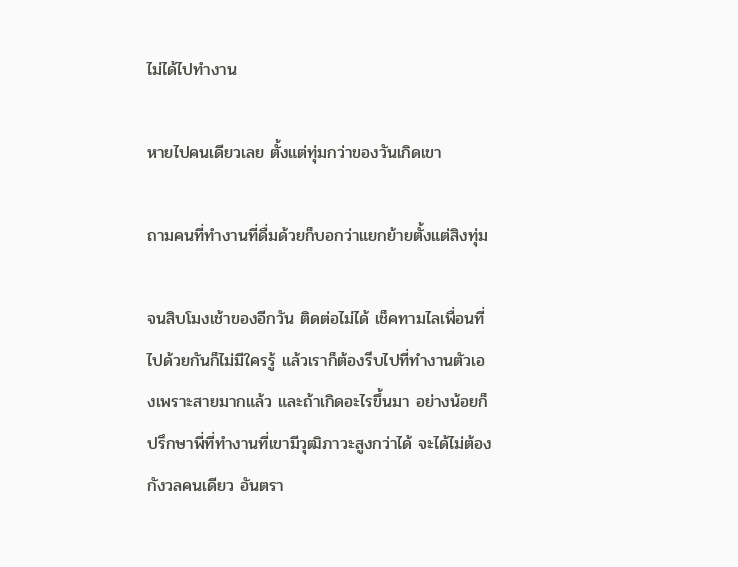ไม่ได้ไปทำงาน

หายไปคนเดียวเลย ตั้งแต่ทุ่มกว่าของวันเกิดเขา

ถามคนที่ทำงานที่ดื่มด้วยก็บอกว่าแยกย้ายตั้งแต่สิงทุ่ม

จนสิบโมงเช้าของอีกวัน ติดต่อไม่ได้ เช็คทามไลเพื่อนที่ไปด้วยกันก็ไม่มีใครรู้ แล้วเราก็ต้องรีบไปที่ทำงานตัวเองเพราะสายมากแล้ว และถ้าเกิดอะไรขึ้นมา อย่างน้อยก็ปรึกษาพี่ที่ทำงานที่เขามีวุฒิภาวะสูงกว่าได้ จะได้ไม่ต้องกังวลคนเดียว อันตรา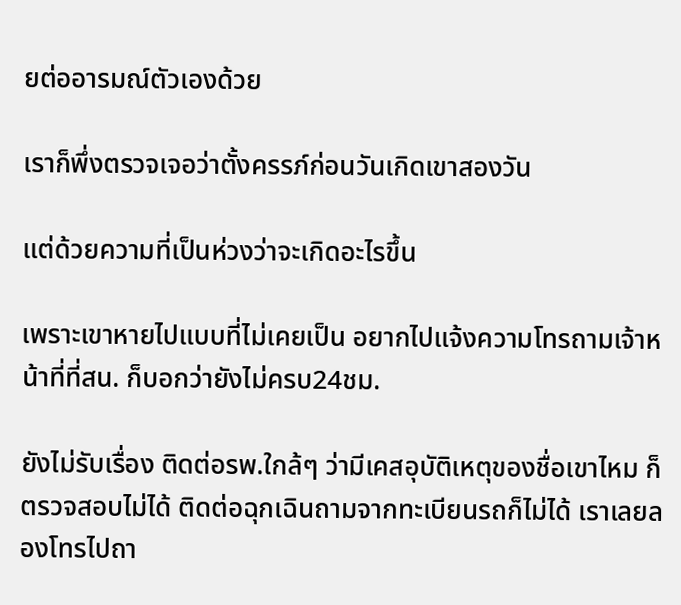ยต่ออารมณ์ตัวเองด้วย

เราก็พึ่งตรวจเจอว่าตั้งครรภ์ก่อนวันเกิดเขาสองวัน

แต่ด้วยความที่เป็นห่วงว่าจะเกิดอะไรขึ้น

เพราะเขาหายไปแบบที่ไม่เคยเป็น อยากไปแจ้งความโทรถามเจ้าหน้าที่ที่สน. ก็บอกว่ายังไม่ครบ24ชม.

ยังไม่รับเรื่อง ติดต่อรพ.ใกล้ๆ ว่ามีเคสอุบัติเหตุของชื่อเขาไหม ก็ตรวจสอบไม่ได้ ติดต่อฉุกเฉินถามจากทะเบียนรถก็ไม่ได้ เราเลยลองโทรไปถา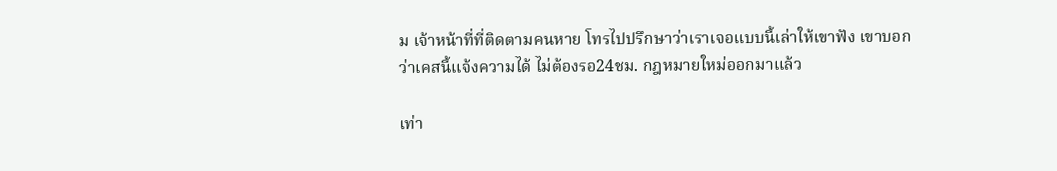ม เจ้าหน้าที่ที่ติดตามคนหาย โทรไปปรึกษาว่าเราเจอแบบนี้เล่าให้เขาฟัง เขาบอกว่าเคสนี้แจ้งความได้ ไม่ต้องรอ24ชม. กฎหมายใหม่ออกมาแล้ว

เท่า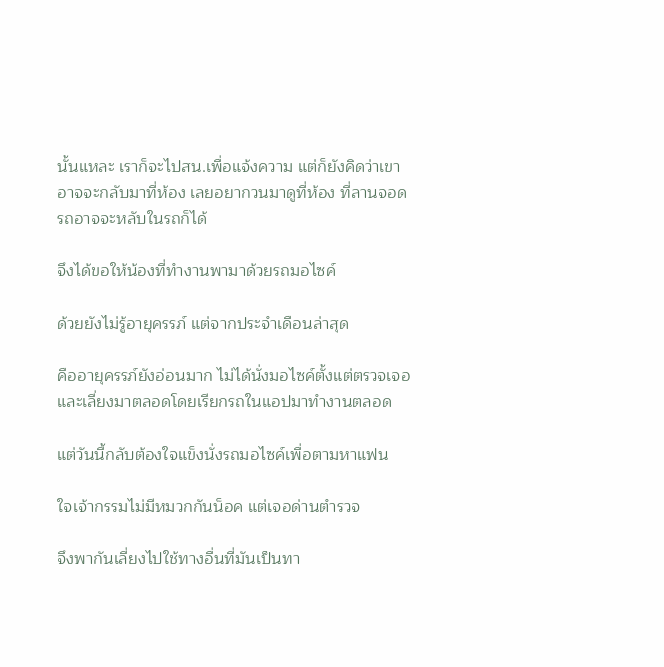นั้นแหละ เราก็จะไปสน.เพื่อแจ้งความ แต่ก็ยังคิดว่าเขาอาจจะกลับมาที่ห้อง เลยอยากวนมาดูที่ห้อง ที่ลานจอดรถอาจจะหลับในรถก็ได้

จึงได้ขอให้น้องที่ทำงานพามาด้วยรถมอไซค์

ด้วยยังไม่รู้อายุครรภ์ แต่จากประจำเดือนล่าสุด

คืออายุครรภ์ยังอ่อนมาก ไม่ได้นั่งมอไซค์ตั้งแต่ตรวจเจอ และเลี่ยงมาตลอดโดยเรียกรถในแอปมาทำงานตลอด

แต่วันนี้กลับต้องใจแข็งนั่งรถมอไซค์เพื่อตามหาแฟน

ใจเจ้ากรรมไม่มีหมวกกันน็อค แต่เจอด่านตำรวจ

จึงพากันเลี่ยงไปใช้ทางอื่นที่มันเป็นทา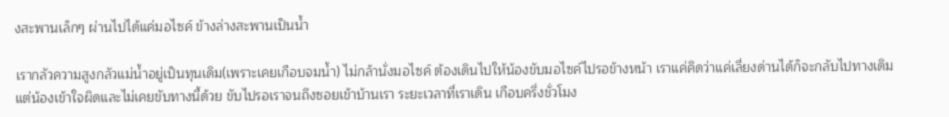งสะพานเล็กๆ ผ่านไปได้แค่มอไซค์ ข้างล่างสะพานเป็นน้ำ

เรากลัวความสูงกลัวแม่น้ำอยู่เป็นทุนเดิม(เพราะเคยเกือบจมน้ำ) ไม่กล้านั่งมอไซค์ ต้องเดินไปให้น้องขับมอไซค์ไปรอข้างหน้า เราแค่คิดว่าแค่เลี่ยงด่านได้ก็จะกลับไปทางเดิม แต่น้องเข้าใจผิดและไม่เคยขับทางนี้ด้วย ขับไปรอเราจนถึงซอยเข้าบ้านเรา ระยะเวลาที่เราเดิน เกือบครึ่งชั่วโมง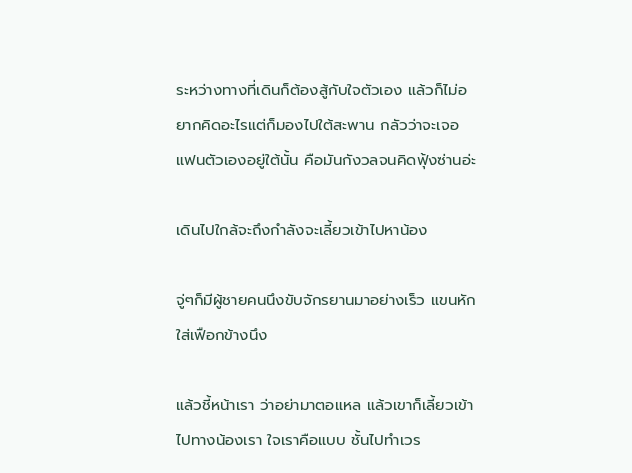ระหว่างทางที่เดินก็ต้องสู้กับใจตัวเอง แล้วก็ไม่อยากคิดอะไรแต่ก็มองไปใต้สะพาน กลัวว่าจะเจอแฟนตัวเองอยู่ใต้นั้น คือมันกังวลจนคิดฟุ้งซ่านอ่ะ

เดินไปใกล้จะถึงกำลังจะเลี้ยวเข้าไปหาน้อง

จู่ๆก็มีผู้ชายคนนึงขับจักรยานมาอย่างเร็ว แขนหักใส่เฟือกข้างนึง

แล้วชี้หน้าเรา ว่าอย่ามาตอแหล แล้วเขาก็เลี้ยวเข้าไปทางน้องเรา ใจเราคือแบบ ชั้นไปทำเวร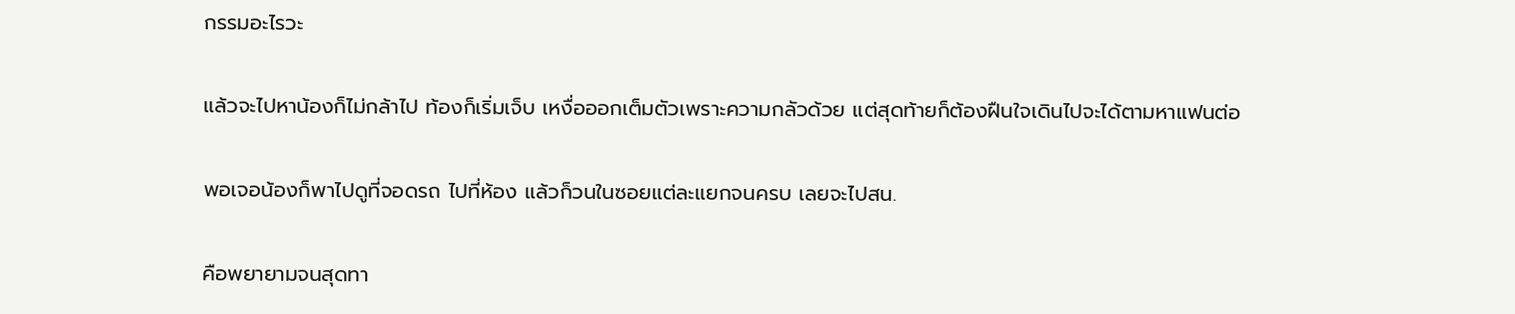กรรมอะไรวะ

แล้วจะไปหาน้องก็ไม่กล้าไป ท้องก็เริ่มเจ็บ เหงื่อออกเต็มตัวเพราะความกลัวด้วย แต่สุดท้ายก็ต้องฝืนใจเดินไปจะได้ตามหาแฟนต่อ

พอเจอน้องก็พาไปดูที่จอดรถ ไปที่ห้อง แล้วก็วนในซอยแต่ละแยกจนครบ เลยจะไปสน.

คือพยายามจนสุดทา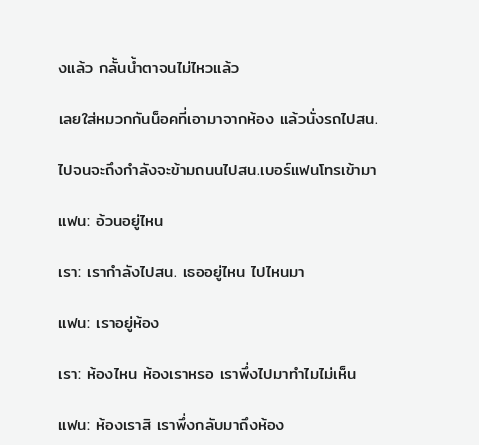งแล้ว กลั้นน้ำตาจนไม่ไหวแล้ว

เลยใส่หมวกกันน็อคที่เอามาจากห้อง แล้วนั่งรถไปสน.

ไปจนจะถึงกำลังจะข้ามถนนไปสน.เบอร์แฟนโทรเข้ามา

แฟน: อ้วนอยู่ไหน

เรา: เรากำลังไปสน. เธออยู่ไหน ไปไหนมา

แฟน: เราอยู่ห้อง

เรา: ห้องไหน ห้องเราหรอ เราพึ่งไปมาทำไมไม่เห็น

แฟน: ห้องเราสิ เราพึ่งกลับมาถึงห้อง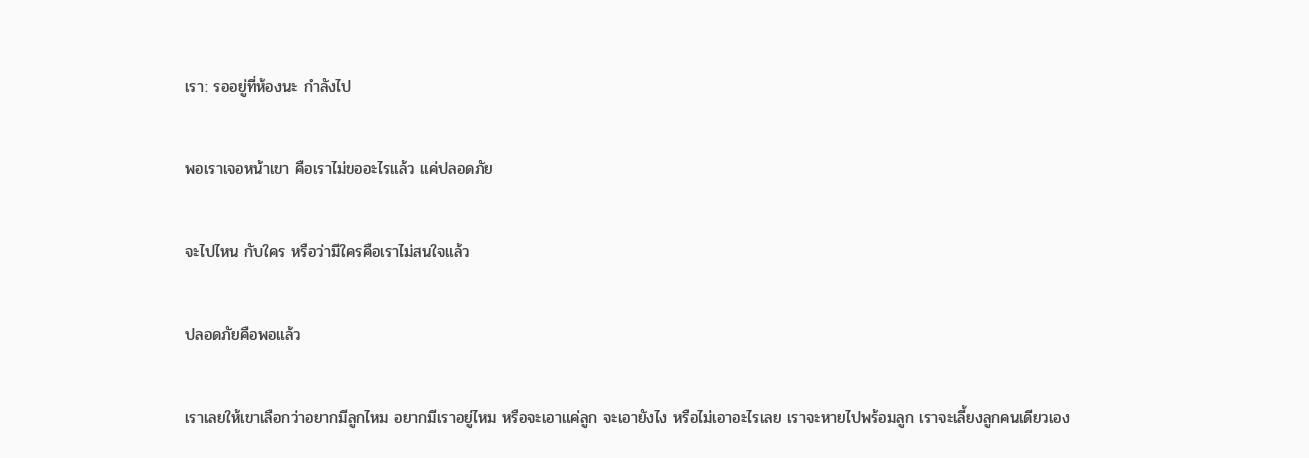เรา: รออยู่ที่ห้องนะ กำลังไป

พอเราเจอหน้าเขา คือเราไม่ขออะไรแล้ว แค่ปลอดภัย

จะไปไหน กับใคร หรือว่ามีใครคือเราไม่สนใจแล้ว

ปลอดภัยคือพอแล้ว

เราเลยให้เขาเลือกว่าอยากมีลูกไหม อยากมีเราอยู่ไหม หรือจะเอาแค่ลูก จะเอายังไง หรือไม่เอาอะไรเลย เราจะหายไปพร้อมลูก เราจะเลี้ยงลูกคนเดียวเอง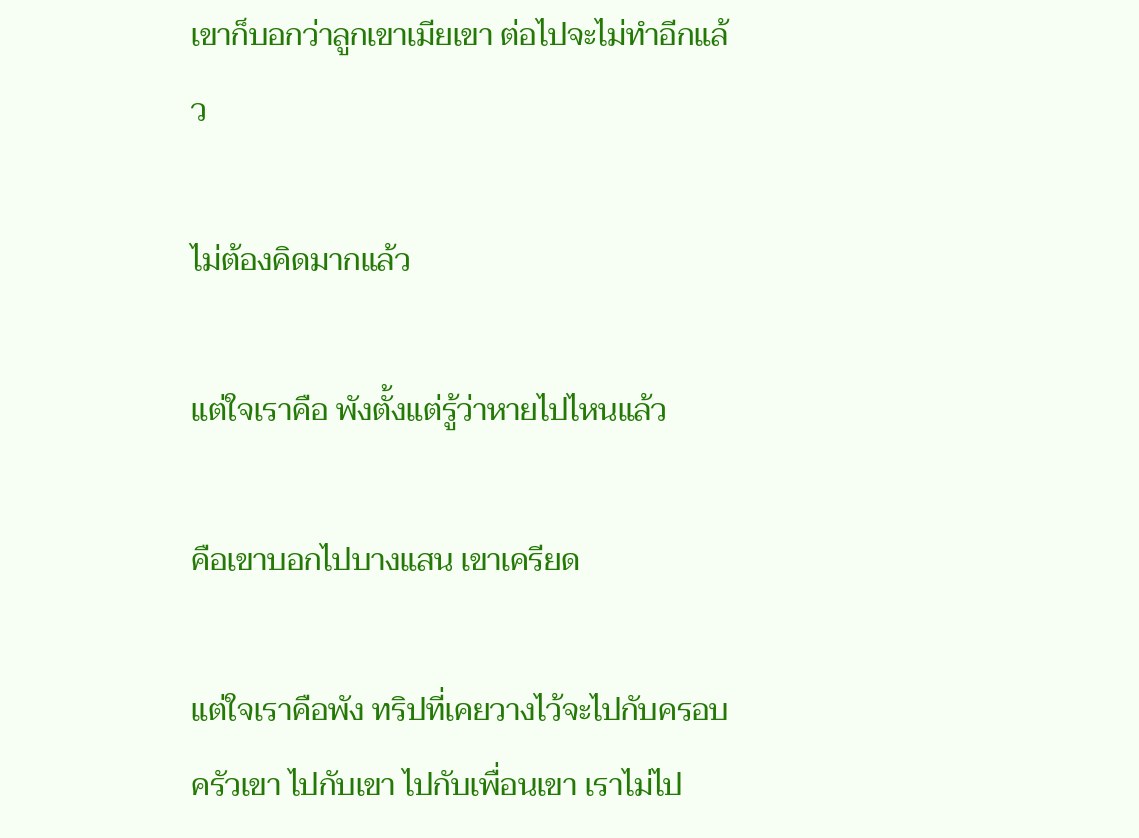เขาก็บอกว่าลูกเขาเมียเขา ต่อไปจะไม่ทำอีกแล้ว

ไม่ต้องคิดมากแล้ว

แต่ใจเราคือ พังตั้งแต่รู้ว่าหายไปไหนแล้ว

คือเขาบอกไปบางแสน เขาเครียด

แต่ใจเราคือพัง ทริปที่เคยวางไว้จะไปกับครอบครัวเขา ไปกับเขา ไปกับเพื่อนเขา เราไม่ไป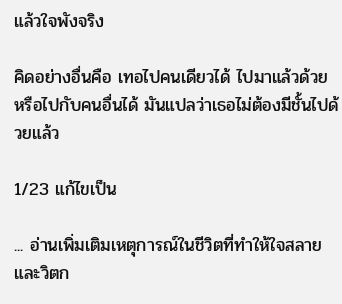แล้วใจพังจริง

คิดอย่างอื่นคือ เทอไปคนเดียวได้ ไปมาแล้วด้วย หรือไปกับคนอื่นได้ มันแปลว่าเธอไม่ต้องมีชั้นไปด้วยแล้ว

1/23 แก้ไขเป็น

... อ่านเพิ่มเติมเหตุการณ์ในชีวิตที่ทำให้ใจสลายและวิตก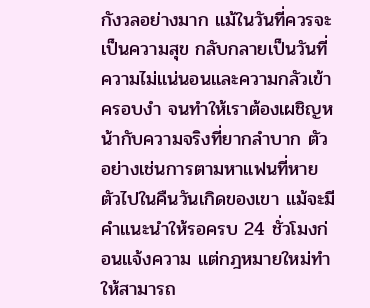กังวลอย่างมาก แม้ในวันที่ควรจะเป็นความสุข กลับกลายเป็นวันที่ความไม่แน่นอนและความกลัวเข้าครอบงำ จนทำให้เราต้องเผชิญหน้ากับความจริงที่ยากลำบาก ตัวอย่างเช่นการตามหาแฟนที่หายตัวไปในคืนวันเกิดของเขา แม้จะมีคำแนะนำให้รอครบ 24 ชั่วโมงก่อนแจ้งความ แต่กฎหมายใหม่ทำให้สามารถ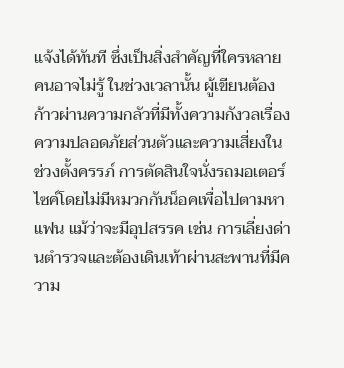แจ้งได้ทันที ซึ่งเป็นสิ่งสำคัญที่ใครหลายคนอาจไม่รู้ ในช่วงเวลานั้น ผู้เขียนต้องก้าวผ่านความกลัวที่มีทั้งความกังวลเรื่องความปลอดภัยส่วนตัวและความเสี่ยงในช่วงตั้งครรภ์ การตัดสินใจนั่งรถมอเตอร์ไซค์โดยไม่มีหมวกกันน็อคเพื่อไปตามหาแฟน แม้ว่าจะมีอุปสรรค เช่น การเลี่ยงด่านตำรวจและต้องเดินเท้าผ่านสะพานที่มีความ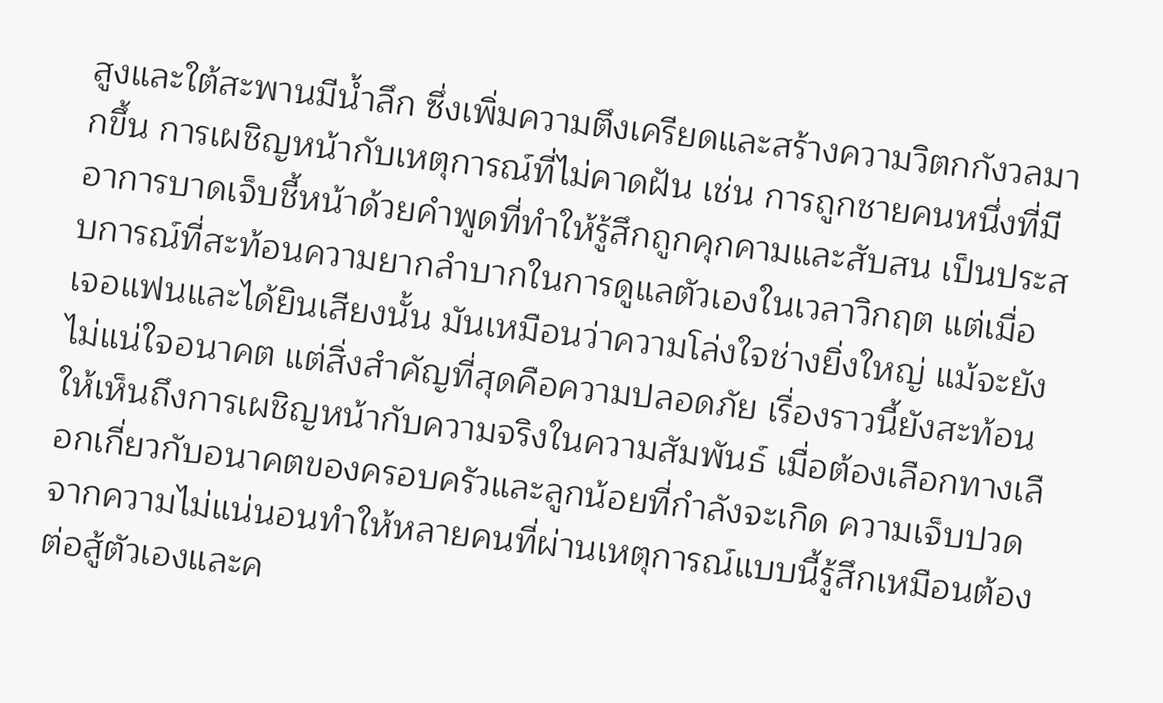สูงและใต้สะพานมีน้ำลึก ซึ่งเพิ่มความตึงเครียดและสร้างความวิตกกังวลมากขึ้น การเผชิญหน้ากับเหตุการณ์ที่ไม่คาดฝัน เช่น การถูกชายคนหนึ่งที่มีอาการบาดเจ็บชี้หน้าด้วยคำพูดที่ทำให้รู้สึกถูกคุกคามและสับสน เป็นประสบการณ์ที่สะท้อนความยากลำบากในการดูแลตัวเองในเวลาวิกฤต แต่เมื่อเจอแฟนและได้ยินเสียงนั้น มันเหมือนว่าความโล่งใจช่างยิ่งใหญ่ แม้จะยังไม่แน่ใจอนาคต แต่สิ่งสำคัญที่สุดคือความปลอดภัย เรื่องราวนี้ยังสะท้อนให้เห็นถึงการเผชิญหน้ากับความจริงในความสัมพันธ์ เมื่อต้องเลือกทางเลือกเกี่ยวกับอนาคตของครอบครัวและลูกน้อยที่กำลังจะเกิด ความเจ็บปวดจากความไม่แน่นอนทำให้หลายคนที่ผ่านเหตุการณ์แบบนี้รู้สึกเหมือนต้องต่อสู้ตัวเองและค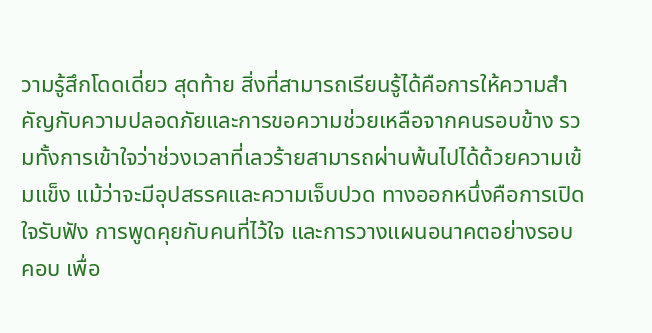วามรู้สึกโดดเดี่ยว สุดท้าย สิ่งที่สามารถเรียนรู้ได้คือการให้ความสำคัญกับความปลอดภัยและการขอความช่วยเหลือจากคนรอบข้าง รวมทั้งการเข้าใจว่าช่วงเวลาที่เลวร้ายสามารถผ่านพ้นไปได้ด้วยความเข้มแข็ง แม้ว่าจะมีอุปสรรคและความเจ็บปวด ทางออกหนึ่งคือการเปิดใจรับฟัง การพูดคุยกับคนที่ไว้ใจ และการวางแผนอนาคตอย่างรอบคอบ เพื่อ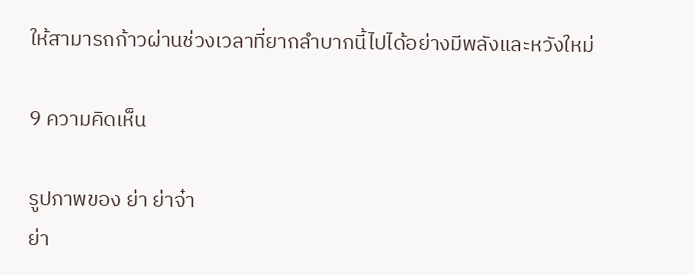ให้สามารถก้าวผ่านช่วงเวลาที่ยากลำบากนี้ไปได้อย่างมีพลังและหวังใหม่

9 ความคิดเห็น

รูปภาพของ ย่า ย่าจ๋า
ย่า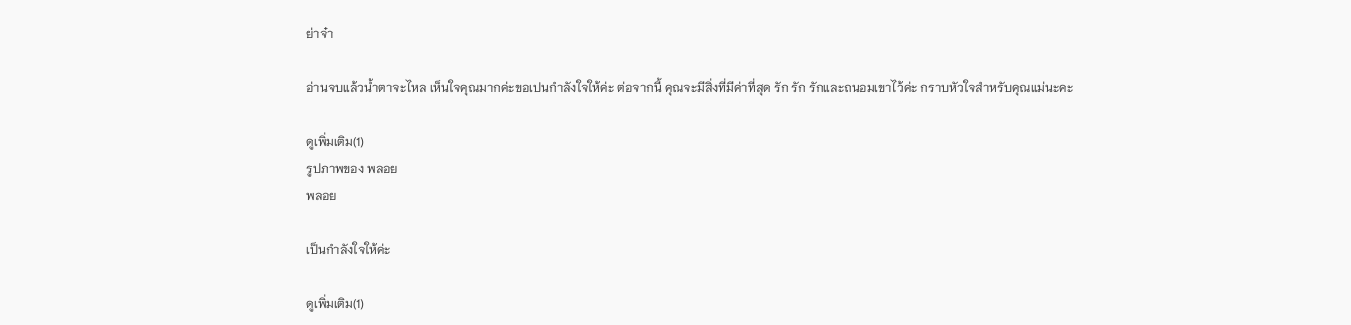ย่าจ๋า

อ่านจบแล้วน้ำตาจะไหล เห็นใจคุณมากค่ะขอเปนกำลังใจให้ค่ะ ต่อจากนี้ คุณจะมีสิ่งที่มีค่าที่สุด รัก รัก รักและถนอมเขาไว้ค่ะ กราบหัวใจสำหรับคุณแม่นะคะ

ดูเพิ่มเติม(1)
รูปภาพของ พลอย
พลอย

เป็นกำลังใจให้ค่ะ

ดูเพิ่มเติม(1)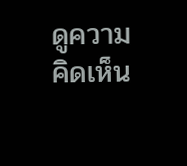ดูความคิดเห็น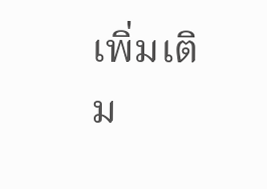เพิ่มเติม